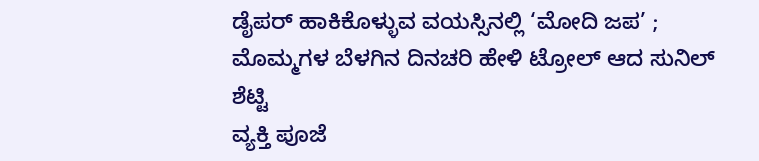ಡೈಪರ್ ಹಾಕಿಕೊಳ್ಳುವ ವಯಸ್ಸಿನಲ್ಲಿ ‘ಮೋದಿ ಜಪ’ ; ಮೊಮ್ಮಗಳ ಬೆಳಗಿನ ದಿನಚರಿ ಹೇಳಿ ಟ್ರೋಲ್ ಆದ ಸುನಿಲ್ ಶೆಟ್ಟಿ
ವ್ಯಕ್ತಿ ಪೂಜೆ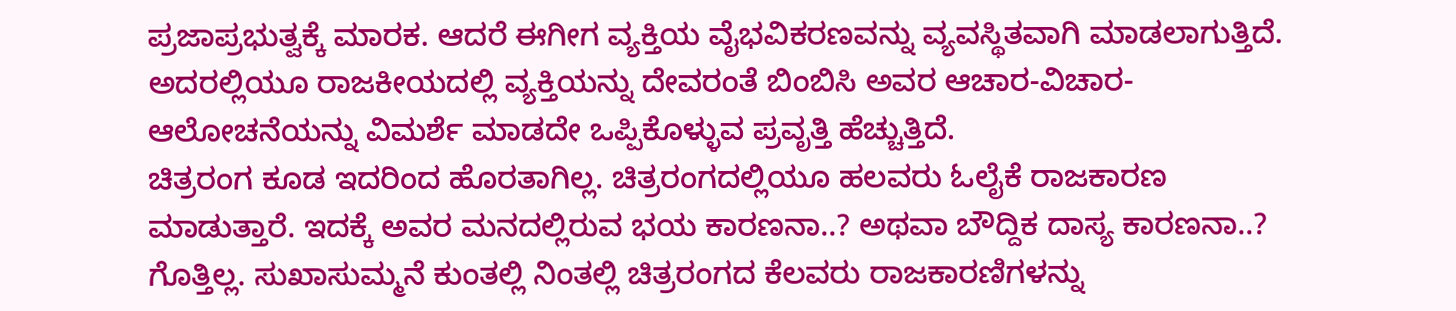ಪ್ರಜಾಪ್ರಭುತ್ವಕ್ಕೆ ಮಾರಕ. ಆದರೆ ಈಗೀಗ ವ್ಯಕ್ತಿಯ ವೈಭವಿಕರಣವನ್ನು ವ್ಯವಸ್ಥಿತವಾಗಿ ಮಾಡಲಾಗುತ್ತಿದೆ. ಅದರಲ್ಲಿಯೂ ರಾಜಕೀಯದಲ್ಲಿ ವ್ಯಕ್ತಿಯನ್ನು ದೇವರಂತೆ ಬಿಂಬಿಸಿ ಅವರ ಆಚಾರ-ವಿಚಾರ-ಆಲೋಚನೆಯನ್ನು ವಿಮರ್ಶೆ ಮಾಡದೇ ಒಪ್ಪಿಕೊಳ್ಳುವ ಪ್ರವೃತ್ತಿ ಹೆಚ್ಚುತ್ತಿದೆ.
ಚಿತ್ರರಂಗ ಕೂಡ ಇದರಿಂದ ಹೊರತಾಗಿಲ್ಲ. ಚಿತ್ರರಂಗದಲ್ಲಿಯೂ ಹಲವರು ಓಲೈಕೆ ರಾಜಕಾರಣ ಮಾಡುತ್ತಾರೆ. ಇದಕ್ಕೆ ಅವರ ಮನದಲ್ಲಿರುವ ಭಯ ಕಾರಣನಾ..? ಅಥವಾ ಬೌದ್ದಿಕ ದಾಸ್ಯ ಕಾರಣನಾ..? ಗೊತ್ತಿಲ್ಲ. ಸುಖಾಸುಮ್ಮನೆ ಕುಂತಲ್ಲಿ ನಿಂತಲ್ಲಿ ಚಿತ್ರರಂಗದ ಕೆಲವರು ರಾಜಕಾರಣಿಗಳನ್ನು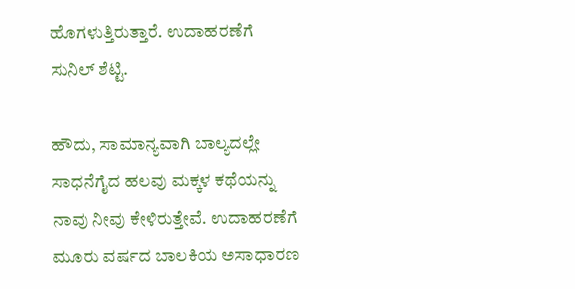ಹೊಗಳುತ್ತಿರುತ್ತಾರೆ. ಉದಾಹರಣೆಗೆ ಸುನಿಲ್ ಶೆಟ್ಟಿ.

ಹೌದು, ಸಾಮಾನ್ಯವಾಗಿ ಬಾಲ್ಯದಲ್ಲೇ ಸಾಧನೆಗೈದ ಹಲವು ಮಕ್ಕಳ ಕಥೆಯನ್ನು ನಾವು ನೀವು ಕೇಳಿರುತ್ತೇವೆ. ಉದಾಹರಣೆಗೆ ಮೂರು ವರ್ಷದ ಬಾಲಕಿಯ ಅಸಾಧಾರಣ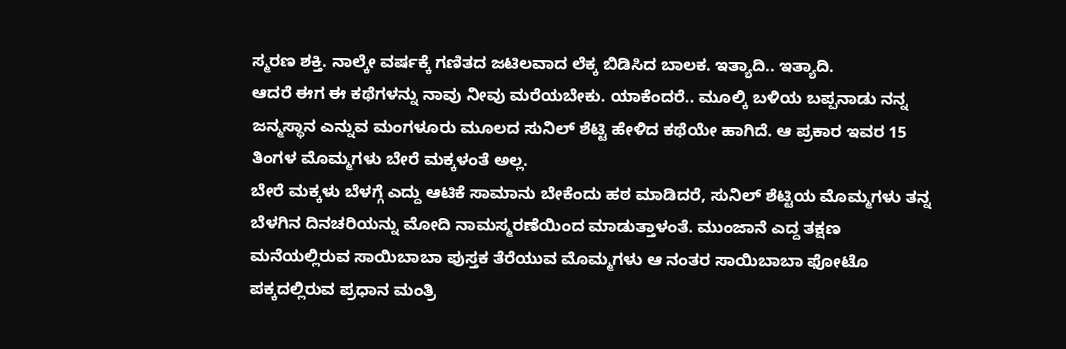ಸ್ಮರಣ ಶಕ್ತಿ. ನಾಲ್ಕೇ ವರ್ಷಕ್ಕೆ ಗಣಿತದ ಜಟಿಲವಾದ ಲೆಕ್ಕ ಬಿಡಿಸಿದ ಬಾಲಕ. ಇತ್ಯಾದಿ.. ಇತ್ಯಾದಿ.
ಆದರೆ ಈಗ ಈ ಕಥೆಗಳನ್ನು ನಾವು ನೀವು ಮರೆಯಬೇಕು. ಯಾಕೆಂದರೆ.. ಮೂಲ್ಕಿ ಬಳಿಯ ಬಪ್ಪನಾಡು ನನ್ನ ಜನ್ಮಸ್ಥಾನ ಎನ್ನುವ ಮಂಗಳೂರು ಮೂಲದ ಸುನಿಲ್ ಶೆಟ್ಟಿ ಹೇಳಿದ ಕಥೆಯೇ ಹಾಗಿದೆ. ಆ ಪ್ರಕಾರ ಇವರ 15 ತಿಂಗಳ ಮೊಮ್ಮಗಳು ಬೇರೆ ಮಕ್ಕಳಂತೆ ಅಲ್ಲ.
ಬೇರೆ ಮಕ್ಕಳು ಬೆಳಗ್ಗೆ ಎದ್ದು ಆಟಿಕೆ ಸಾಮಾನು ಬೇಕೆಂದು ಹಠ ಮಾಡಿದರೆ, ಸುನಿಲ್ ಶೆಟ್ಟಿಯ ಮೊಮ್ಮಗಳು ತನ್ನ ಬೆಳಗಿನ ದಿನಚರಿಯನ್ನು ಮೋದಿ ನಾಮಸ್ಮರಣೆಯಿಂದ ಮಾಡುತ್ತಾಳಂತೆ. ಮುಂಜಾನೆ ಎದ್ದ ತಕ್ಷಣ ಮನೆಯಲ್ಲಿರುವ ಸಾಯಿಬಾಬಾ ಪುಸ್ತಕ ತೆರೆಯುವ ಮೊಮ್ಮಗಳು ಆ ನಂತರ ಸಾಯಿಬಾಬಾ ಫೋಟೊ ಪಕ್ಕದಲ್ಲಿರುವ ಪ್ರಧಾನ ಮಂತ್ರಿ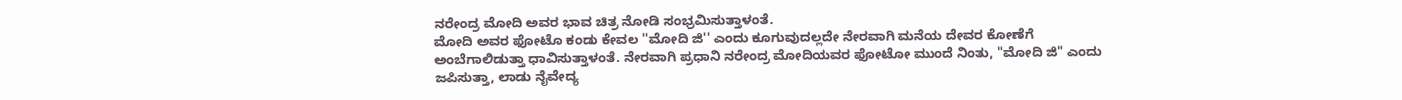ನರೇಂದ್ರ ಮೋದಿ ಅವರ ಭಾವ ಚಿತ್ರ ನೋಡಿ ಸಂಭ್ರಮಿಸುತ್ತಾಳಂತೆ.
ಮೋದಿ ಅವರ ಫೋಟೊ ಕಂಡು ಕೇವಲ ''ಮೋದಿ ಜಿ'' ಎಂದು ಕೂಗುವುದಲ್ಲದೇ ನೇರವಾಗಿ ಮನೆಯ ದೇವರ ಕೋಣೆಗೆ ಅಂಬೆಗಾಲಿಡುತ್ತಾ ಧಾವಿಸುತ್ತಾಳಂತೆ. ನೇರವಾಗಿ ಪ್ರಧಾನಿ ನರೇಂದ್ರ ಮೋದಿಯವರ ಫೋಟೋ ಮುಂದೆ ನಿಂತು, "ಮೋದಿ ಜಿ" ಎಂದು ಜಪಿಸುತ್ತಾ, ಲಾಡು ನೈವೇದ್ಯ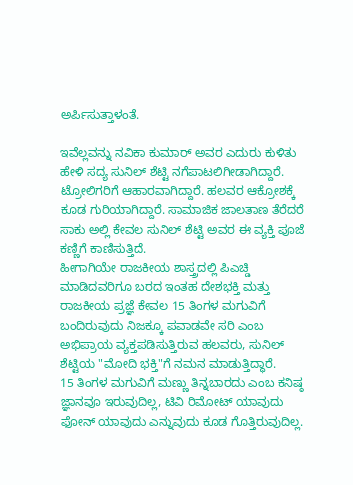ಅರ್ಪಿಸುತ್ತಾಳಂತೆ.

ಇವೆಲ್ಲವನ್ನು ನವಿಕಾ ಕುಮಾರ್ ಅವರ ಎದುರು ಕುಳಿತು ಹೇಳಿ ಸದ್ಯ ಸುನಿಲ್ ಶೆಟ್ಟಿ ನಗೆಪಾಟಲಿಗೀಡಾಗಿದ್ದಾರೆ. ಟ್ರೋಲಿಗರಿಗೆ ಆಹಾರವಾಗಿದ್ದಾರೆ. ಹಲವರ ಆಕ್ರೋಶಕ್ಕೆ ಕೂಡ ಗುರಿಯಾಗಿದ್ದಾರೆ. ಸಾಮಾಜಿಕ ಜಾಲತಾಣ ತೆರೆದರೆ ಸಾಕು ಅಲ್ಲಿ ಕೇವಲ ಸುನಿಲ್ ಶೆಟ್ಟಿ ಅವರ ಈ ವ್ಯಕ್ತಿ ಪೂಜೆ ಕಣ್ಣಿಗೆ ಕಾಣಿಸುತ್ತಿದೆ.
ಹೀಗಾಗಿಯೇ ರಾಜಕೀಯ ಶಾಸ್ತ್ರದಲ್ಲಿ ಪಿಎಚ್ಡಿ ಮಾಡಿದವರಿಗೂ ಬರದ ಇಂತಹ ದೇಶಭಕ್ತಿ ಮತ್ತು ರಾಜಕೀಯ ಪ್ರಜ್ಞೆ ಕೇವಲ 15 ತಿಂಗಳ ಮಗುವಿಗೆ ಬಂದಿರುವುದು ನಿಜಕ್ಕೂ ಪವಾಡವೇ ಸರಿ ಎಂಬ ಅಭಿಪ್ರಾಯ ವ್ಯಕ್ತಪಡಿಸುತ್ತಿರುವ ಹಲವರು, ಸುನಿಲ್ ಶೆಟ್ಟಿಯ "ಮೋದಿ ಭಕ್ತಿ"ಗೆ ನಮನ ಮಾಡುತ್ತಿದ್ಧಾರೆ.
15 ತಿಂಗಳ ಮಗುವಿಗೆ ಮಣ್ಣು ತಿನ್ನಬಾರದು ಎಂಬ ಕನಿಷ್ಠ ಜ್ಞಾನವೂ ಇರುವುದಿಲ್ಲ, ಟಿವಿ ರಿಮೋಟ್ ಯಾವುದು ಫೋನ್ ಯಾವುದು ಎನ್ನುವುದು ಕೂಡ ಗೊತ್ತಿರುವುದಿಲ್ಲ.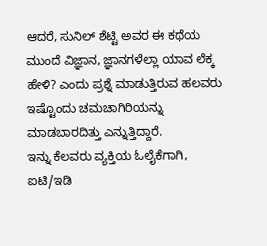ಆದರೆ, ಸುನಿಲ್ ಶೆಟ್ಟಿ ಅವರ ಈ ಕಥೆಯ ಮುಂದೆ ವಿಜ್ಞಾನ, ಜ್ಞಾನಗಳೆಲ್ಲಾ ಯಾವ ಲೆಕ್ಕ ಹೇಳಿ? ಎಂದು ಪ್ರಶ್ನೆ ಮಾಡುತ್ತಿರುವ ಹಲವರು ಇಷ್ಟೊಂದು ಚಮಚಾಗಿರಿಯನ್ನು ಮಾಡಬಾರದಿತ್ತು ಎನ್ನುತ್ತಿದ್ದಾರೆ.
ಇನ್ನು ಕೆಲವರು ವ್ಯಕ್ತಿಯ ಓಲೈಕೆಗಾಗಿ, ಐಟಿ/ಇಡಿ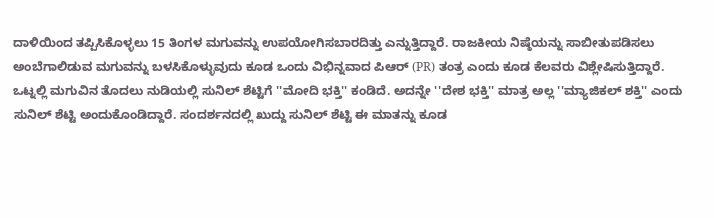ದಾಳಿಯಿಂದ ತಪ್ಪಿಸಿಕೊಳ್ಳಲು 15 ತಿಂಗಳ ಮಗುವನ್ನು ಉಪಯೋಗಿಸಬಾರದಿತ್ತು ಎನ್ನುತ್ತಿದ್ದಾರೆ. ರಾಜಕೀಯ ನಿಷ್ಠೆಯನ್ನು ಸಾಬೀತುಪಡಿಸಲು ಅಂಬೆಗಾಲಿಡುವ ಮಗುವನ್ನು ಬಳಸಿಕೊಳ್ಳುವುದು ಕೂಡ ಒಂದು ವಿಭಿನ್ನವಾದ ಪಿಆರ್ (PR) ತಂತ್ರ ಎಂದು ಕೂಡ ಕೆಲವರು ವಿಶ್ಲೇಷಿಸುತ್ತಿದ್ದಾರೆ.
ಒಟ್ನಲ್ಲಿ ಮಗುವಿನ ತೊದಲು ನುಡಿಯಲ್ಲಿ ಸುನಿಲ್ ಶೆಟ್ಟಿಗೆ ''ಮೋದಿ ಭಕ್ತಿ'' ಕಂಡಿದೆ. ಅದನ್ನೇ ''ದೇಶ ಭಕ್ತಿ'' ಮಾತ್ರ ಅಲ್ಲ ''ಮ್ಯಾಜಿಕಲ್ ಶಕ್ತಿ'' ಎಂದು ಸುನಿಲ್ ಶೆಟ್ಟಿ ಅಂದುಕೊಂಡಿದ್ದಾರೆ. ಸಂದರ್ಶನದಲ್ಲಿ ಖುದ್ದು ಸುನಿಲ್ ಶೆಟ್ಟಿ ಈ ಮಾತನ್ನು ಕೂಡ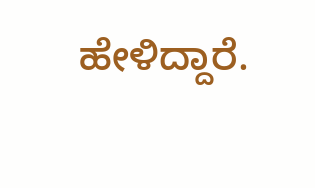ಹೇಳಿದ್ದಾರೆ.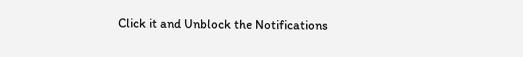Click it and Unblock the Notifications